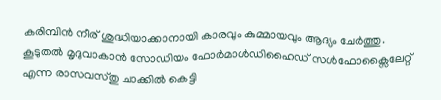കരിമ്പിന്‍ നീര് ശുദ്ധിയാക്കാനായി കാരവും കുമ്മായവും ആദ്യം ചേര്‍ത്തു. കൂടുതല്‍ മൃദുവാകാന്‍ സോഡിയം ഫോര്‍മാള്‍ഡിഹൈഡ് സള്‍ഫോക്സൈലേറ്റ് എന്ന രാസവസ്തു ചാക്കില്‍ കെട്ടി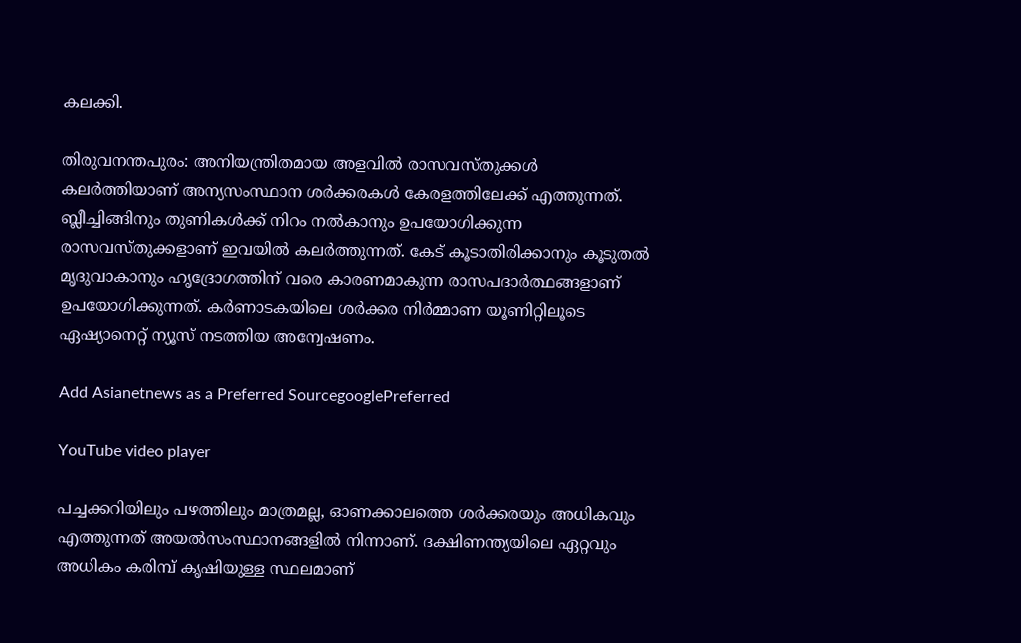കലക്കി.

തിരുവനന്തപുരം: അനിയന്ത്രിതമായ അളവില്‍ രാസവസ്തുക്കള്‍ കലര്‍ത്തിയാണ് അന്യസംസ്ഥാന ശര്‍ക്കരകള്‍ കേരളത്തിലേക്ക് എത്തുന്നത്. ബ്ലീച്ചിങ്ങിനും തുണികള്‍ക്ക് നിറം നല്‍കാനും ഉപയോഗിക്കുന്ന രാസവസ്തുക്കളാണ് ഇവയിൽ കലര്‍ത്തുന്നത്. കേട് കൂടാതിരിക്കാനും കൂടുതല്‍ മൃദുവാകാനും ഹൃദ്രോഗത്തിന് വരെ കാരണമാകുന്ന രാസപദാര്‍ത്ഥങ്ങളാണ് ഉപയോഗിക്കുന്നത്. കര്‍ണാടകയിലെ ശര്‍ക്കര നിര്‍മ്മാണ യൂണിറ്റിലൂടെ ഏഷ്യാനെറ്റ് ന്യൂസ് നടത്തിയ അന്വേഷണം.

Add Asianetnews as a Preferred SourcegooglePreferred

YouTube video player

പച്ചക്കറിയിലും പഴത്തിലും മാത്രമല്ല, ഓണക്കാലത്തെ ശര്‍ക്കരയും അധികവും എത്തുന്നത് അയല്‍സംസ്ഥാനങ്ങളില്‍ നിന്നാണ്. ദക്ഷിണന്ത്യയിലെ ഏറ്റവും അധികം കരിമ്പ് കൃഷിയുള്ള സ്ഥലമാണ്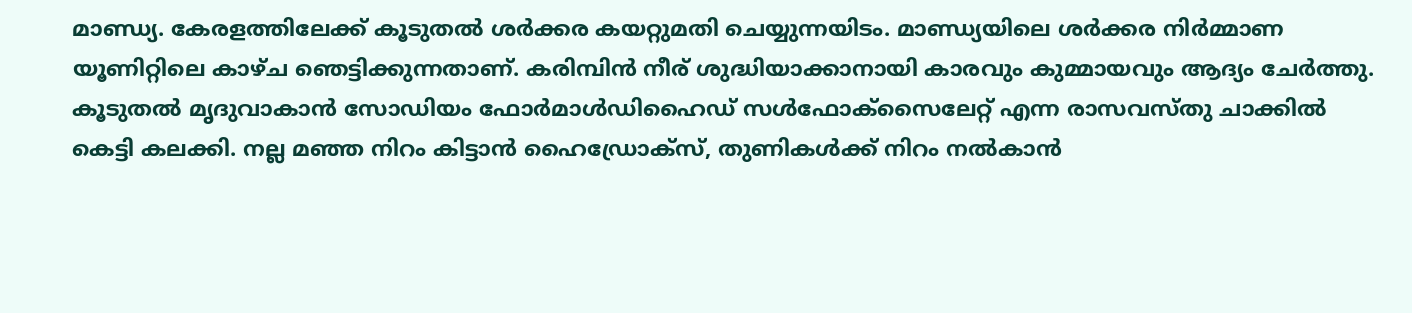മാണ്ഡ്യ. കേരളത്തിലേക്ക് കൂടുതല്‍ ശര്‍ക്കര കയറ്റുമതി ചെയ്യുന്നയിടം. മാണ്ഡ്യയിലെ ശര്‍ക്കര നിര്‍മ്മാണ യൂണിറ്റിലെ കാഴ്ച ഞെട്ടിക്കുന്നതാണ്. കരിമ്പിന്‍ നീര് ശുദ്ധിയാക്കാനായി കാരവും കുമ്മായവും ആദ്യം ചേര്‍ത്തു. കൂടുതല്‍ മൃദുവാകാന്‍ സോഡിയം ഫോര്‍മാള്‍ഡിഹൈഡ് സള്‍ഫോക്സൈലേറ്റ് എന്ന രാസവസ്തു ചാക്കില്‍ കെട്ടി കലക്കി. നല്ല മഞ്ഞ നിറം കിട്ടാന്‍ ഹൈഡ്രോക്സ്, തുണികള്‍ക്ക് നിറം നല്‍കാന്‍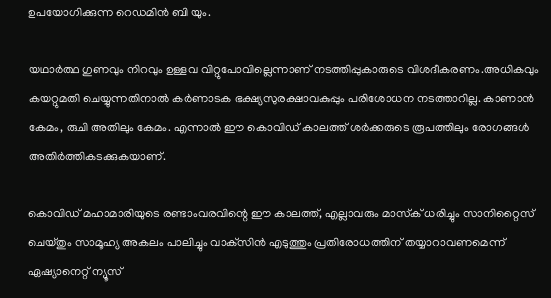ഉപയോഗിക്കുന്ന റെഡമിന്‍ ബി യും.

യഥാര്‍ത്ഥ ഗുണവും നിറവും ഉള്ളവ വിറ്റുപോവില്ലെന്നാണ് നടത്തിപ്പുകാരുടെ വിശദീകരണം.അധികവും കയറ്റുമതി ചെയ്യുന്നതിനാല്‍ കര്‍ണാടക ഭക്ഷ്യസുരക്ഷാവകുപ്പും പരിശോധന നടത്താറില്ല. കാണാന്‍ കേമം, രുചി അതിലും കേമം. എന്നാല്‍ ഈ കൊവിഡ് കാലത്ത് ശര്‍ക്കരുടെ രൂപത്തിലും രോഗങ്ങള്‍ അതിര്‍ത്തികടക്കുകയാണ്.

കൊവിഡ് മഹാമാരിയുടെ രണ്ടാംവരവിന്റെ ഈ കാലത്ത്, എല്ലാവരും മാസ്‌ക് ധരിച്ചും സാനിറ്റൈസ് ചെയ്തും സാമൂഹ്യ അകലം പാലിച്ചും വാക്‌സിൻ എടുത്തും പ്രതിരോധത്തിന് തയ്യാറാവണമെന്ന് ഏഷ്യാനെറ്റ് ന്യൂസ്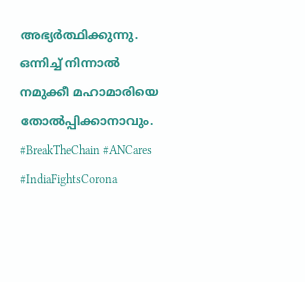അഭ്യർത്ഥിക്കുന്നു. ഒന്നിച്ച് നിന്നാൽ നമുക്കീ മഹാമാരിയെ തോൽപ്പിക്കാനാവും. #BreakTheChain #ANCares #IndiaFightsCorona